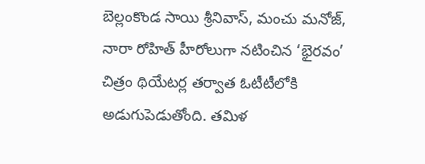బెల్లంకొండ సాయి శ్రీనివాస్, మంచు మనోజ్, నారా రోహిత్ హీరోలుగా నటించిన ‘భైరవం’ చిత్రం థియేటర్ల తర్వాత ఓటీటీలోకి అడుగుపెడుతోంది. తమిళ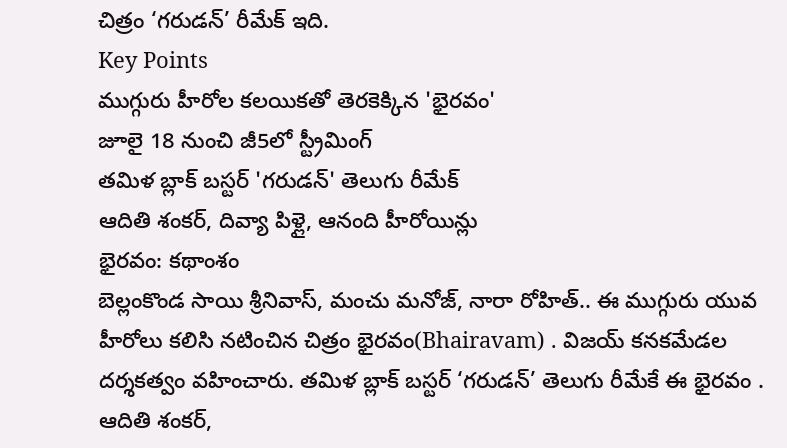చిత్రం ‘గరుడన్’ రీమేక్ ఇది.
Key Points
ముగ్గురు హీరోల కలయికతో తెరకెక్కిన 'భైరవం'
జూలై 18 నుంచి జీ5లో స్ట్రీమింగ్
తమిళ బ్లాక్ బస్టర్ 'గరుడన్' తెలుగు రీమేక్
ఆదితి శంకర్, దివ్యా పిళ్లై, ఆనంది హీరోయిన్లు
భైరవం: కథాంశం
బెల్లంకొండ సాయి శ్రీనివాస్, మంచు మనోజ్, నారా రోహిత్.. ఈ ముగ్గురు యువ హీరోలు కలిసి నటించిన చిత్రం భైరవం(Bhairavam) . విజయ్ కనకమేడల దర్శకత్వం వహించారు. తమిళ బ్లాక్ బస్టర్ ‘గరుడన్’ తెలుగు రీమేకే ఈ భైరవం . ఆదితి శంకర్,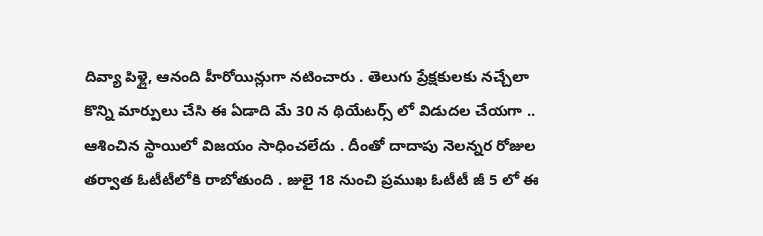దివ్యా పిళ్లై, ఆనంది హీరోయిన్లుగా నటించారు . తెలుగు ప్రేక్షకులకు నచ్చేలా కొన్ని మార్పులు చేసి ఈ ఏడాది మే 30 న థియేటర్స్ లో విడుదల చేయగా .. ఆశించిన స్థాయిలో విజయం సాధించలేదు . దీంతో దాదాపు నెలన్నర రోజుల తర్వాత ఓటీటీలోకి రాబోతుంది . జులై 18 నుంచి ప్రముఖ ఓటీటీ జీ 5 లో ఈ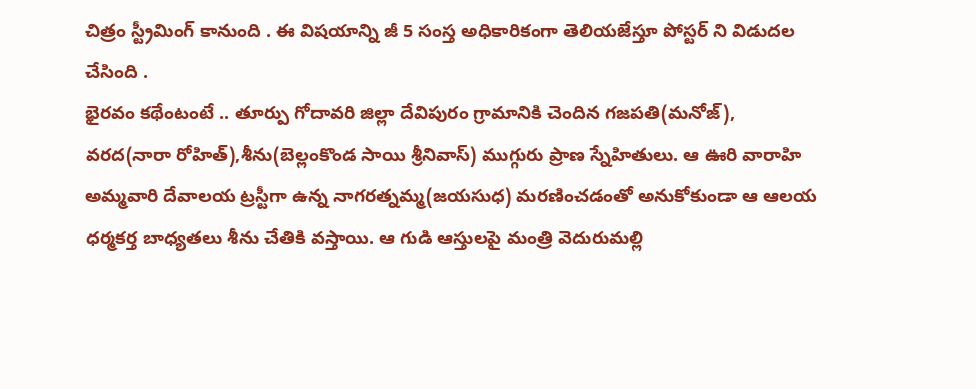చిత్రం స్ట్రీమింగ్ కానుంది . ఈ విషయాన్ని జీ 5 సంస్త అధికారికంగా తెలియజేస్తూ పోస్టర్ ని విడుదల చేసింది .
భైరవం కథేంటంటే .. తూర్పు గోదావరి జిల్లా దేవిపురం గ్రామానికి చెందిన గజపతి(మనోజ్), వరద(నారా రోహిత్),శీను(బెల్లంకొండ సాయి శ్రీనివాస్) ముగ్గురు ప్రాణ స్నేహితులు. ఆ ఊరి వారాహి అమ్మవారి దేవాలయ ట్రస్టీగా ఉన్న నాగరత్నమ్మ(జయసుధ) మరణించడంతో అనుకోకుండా ఆ ఆలయ ధర్మకర్త బాధ్యతలు శీను చేతికి వస్తాయి. ఆ గుడి ఆస్తులపై మంత్రి వెదురుమల్లి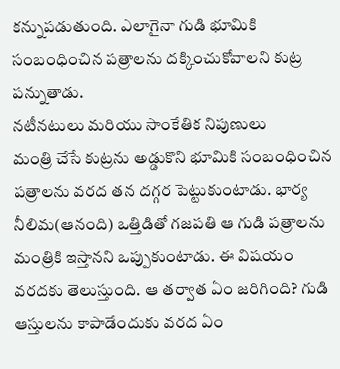కన్నుపడుతుంది. ఎలాగైనా గుడి భూమికి సంబంధించిన పత్రాలను దక్కించుకోవాలని కుట్ర పన్నుతాడు.
నటీనటులు మరియు సాంకేతిక నిపుణులు
మంత్రి చేసే కుట్రను అడ్డుకొని భూమికి సంబంధించిన పత్రాలను వరద తన దగ్గర పెట్టుకుంటాడు. భార్య నీలిమ(ఆనంది) ఒత్తిడితో గజపతి ఆ గుడి పత్రాలను మంత్రికి ఇస్తానని ఒప్పుకుంటాడు. ఈ విషయం వరదకు తెలుస్తుంది. ఆ తర్వాత ఏం జరిగింది? గుడి ఆస్తులను కాపాడేందుకు వరద ఏం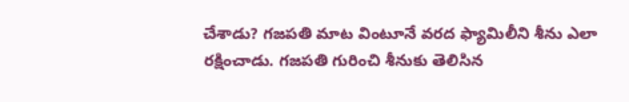చేశాడు? గజపతి మాట వింటూనే వరద ఫ్యామిలీని శీను ఎలా రక్షించాడు. గజపతి గురించి శీనుకు తెలిసిన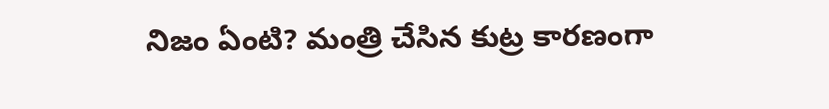నిజం ఏంటి? మంత్రి చేసిన కుట్ర కారణంగా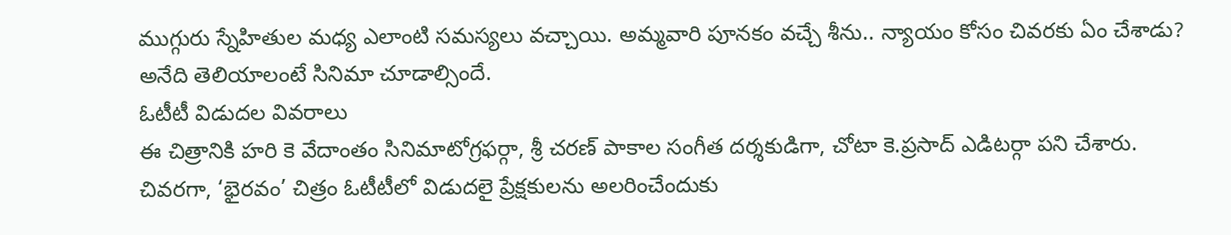ముగ్గురు స్నేహితుల మధ్య ఎలాంటి సమస్యలు వచ్చాయి. అమ్మవారి పూనకం వచ్చే శీను.. న్యాయం కోసం చివరకు ఏం చేశాడు? అనేది తెలియాలంటే సినిమా చూడాల్సిందే.
ఓటీటీ విడుదల వివరాలు
ఈ చిత్రానికి హరి కె వేదాంతం సినిమాటోగ్రఫర్గా, శ్రీ చరణ్ పాకాల సంగీత దర్శకుడిగా, చోటా కె.ప్రసాద్ ఎడిటర్గా పని చేశారు.
చివరగా, ‘భైరవం’ చిత్రం ఓటీటీలో విడుదలై ప్రేక్షకులను అలరించేందుకు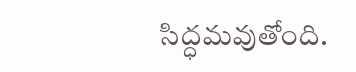సిద్ధమవుతోంది.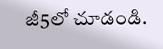జీ5లో చూడండి.